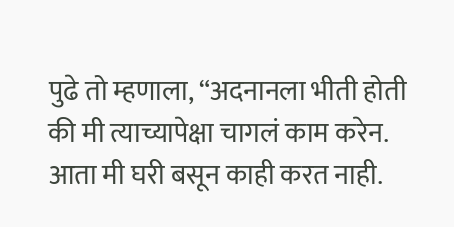पुढे तो म्हणाला, “अदनानला भीती होती की मी त्याच्यापेक्षा चागलं काम करेन. आता मी घरी बसून काही करत नाही.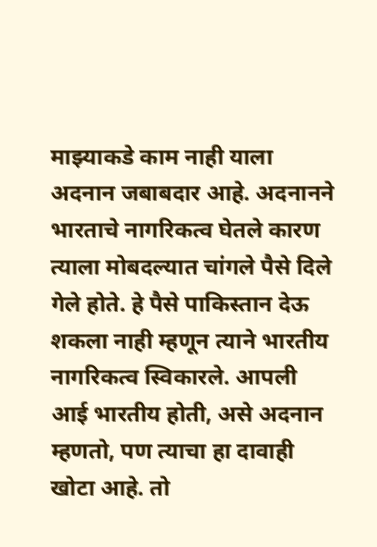माझ्याकडे काम नाही याला अदनान जबाबदार आहे. अदनानने भारताचे नागरिकत्व घेतले कारण त्याला मोबदल्यात चांगले पैसे दिले गेले होते. हे पैसे पाकिस्तान देऊ शकला नाही म्हणून त्याने भारतीय नागरिकत्व स्विकारले. आपली आई भारतीय होती, असे अदनान म्हणतो, पण त्याचा हा दावाही खोटा आहे. तो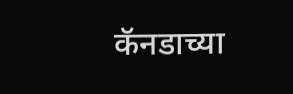कॅनडाच्या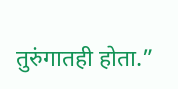तुरुंगातही होता.”